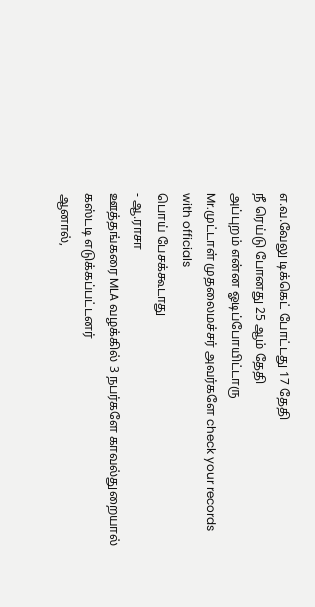எ.வ.வேலு டிக்கெட் போட்டது 17 தேதி
நீ ரெய்டு போனது 25 ஆம் தேதி
அப்புறம் என்ன ஓடிப்போயிட்டாரு
Mr.முட்டாள் முதலைமச்சர் அவர்களே check your records with officials
பொய் பேசக்கூடாது
- ஆ.ராசா
ஊத்தங்கரை MLA வழக்கில் 3 நபர்களே காவல்துறையால் கஸ்டடி எடுக்கப்பட்டனர்
ஆனால்,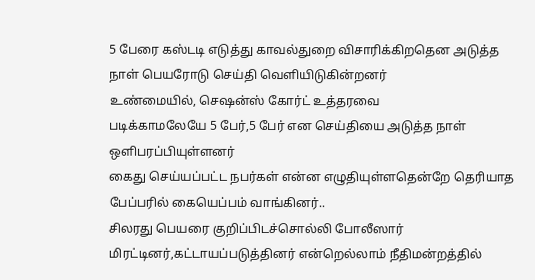5 பேரை கஸ்டடி எடுத்து காவல்துறை விசாரிக்கிறதென அடுத்த நாள் பெயரோடு செய்தி வெளியிடுகின்றனர்
உண்மையில், செஷன்ஸ் கோர்ட் உத்தரவை
படிக்காமலேயே 5 பேர்,5 பேர் என செய்தியை அடுத்த நாள் ஒளிபரப்பியுள்ளனர்
கைது செய்யப்பட்ட நபர்கள் என்ன எழுதியுள்ளதென்றே தெரியாத பேப்பரில் கையெப்பம் வாங்கினர்..
சிலரது பெயரை குறிப்பிடச்சொல்லி போலீஸார் மிரட்டினர்,கட்டாயப்படுத்தினர் என்றெல்லாம் நீதிமன்றத்தில்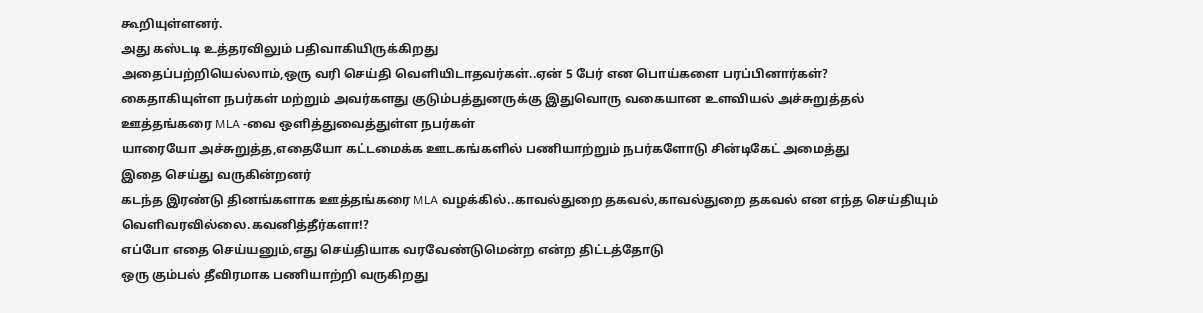கூறியுள்ளனர்.
அது கஸ்டடி உத்தரவிலும் பதிவாகியிருக்கிறது
அதைப்பற்றியெல்லாம்,ஒரு வரி செய்தி வெளியிடாதவர்கள்..ஏன் 5 பேர் என பொய்களை பரப்பினார்கள்?
கைதாகியுள்ள நபர்கள் மற்றும் அவர்களது குடும்பத்துனருக்கு இதுவொரு வகையான உளவியல் அச்சுறுத்தல்
ஊத்தங்கரை MLA -வை ஒளித்துவைத்துள்ள நபர்கள்
யாரையோ அச்சுறுத்த,எதையோ கட்டமைக்க ஊடகங்களில் பணியாற்றும் நபர்களோடு சின்டிகேட் அமைத்து
இதை செய்து வருகின்றனர்
கடந்த இரண்டு தினங்களாக ஊத்தங்கரை MLA வழக்கில்..காவல்துறை தகவல்,காவல்துறை தகவல் என எந்த செய்தியும் வெளிவரவில்லை.கவனித்தீர்களா!?
எப்போ எதை செய்யனும்,எது செய்தியாக வரவேண்டுமென்ற என்ற திட்டத்தோடு
ஒரு கும்பல் தீவிரமாக பணியாற்றி வருகிறது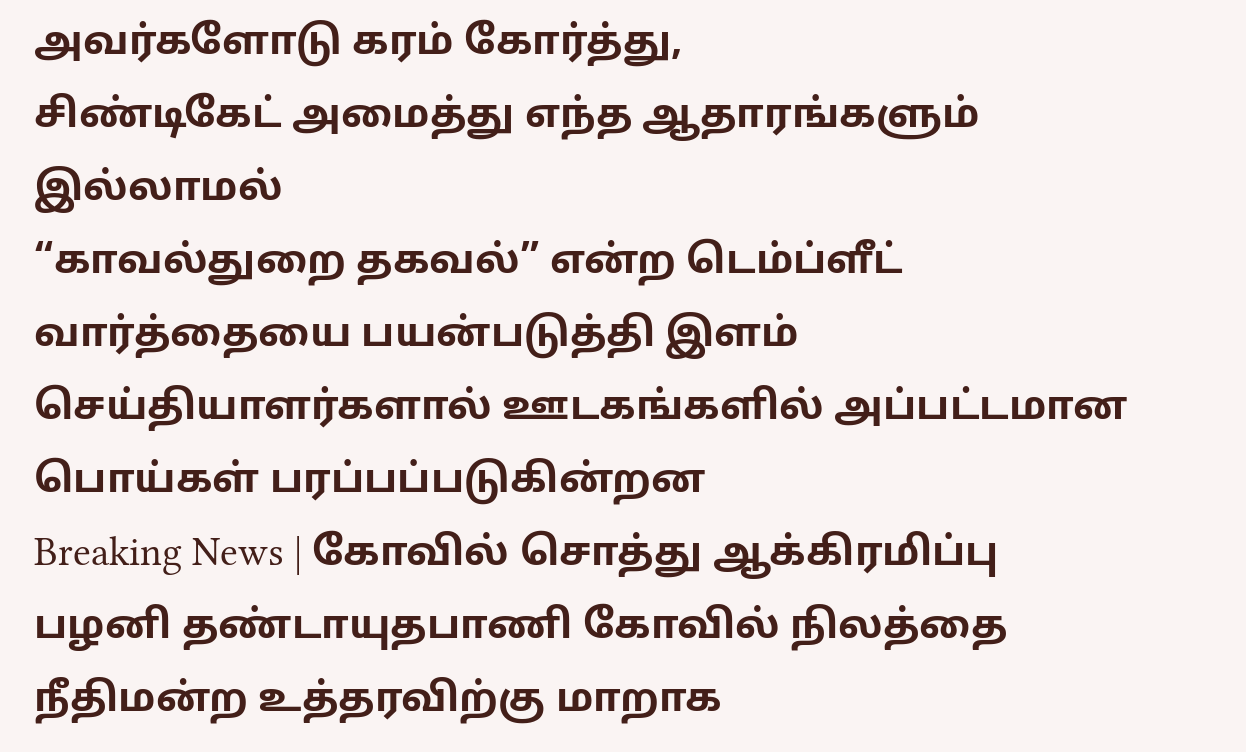அவர்களோடு கரம் கோர்த்து,
சிண்டிகேட் அமைத்து எந்த ஆதாரங்களும் இல்லாமல்
“காவல்துறை தகவல்” என்ற டெம்ப்ளீட் வார்த்தையை பயன்படுத்தி இளம் செய்தியாளர்களால் ஊடகங்களில் அப்பட்டமான பொய்கள் பரப்பப்படுகின்றன
Breaking News | கோவில் சொத்து ஆக்கிரமிப்பு
பழனி தண்டாயுதபாணி கோவில் நிலத்தை நீதிமன்ற உத்தரவிற்கு மாறாக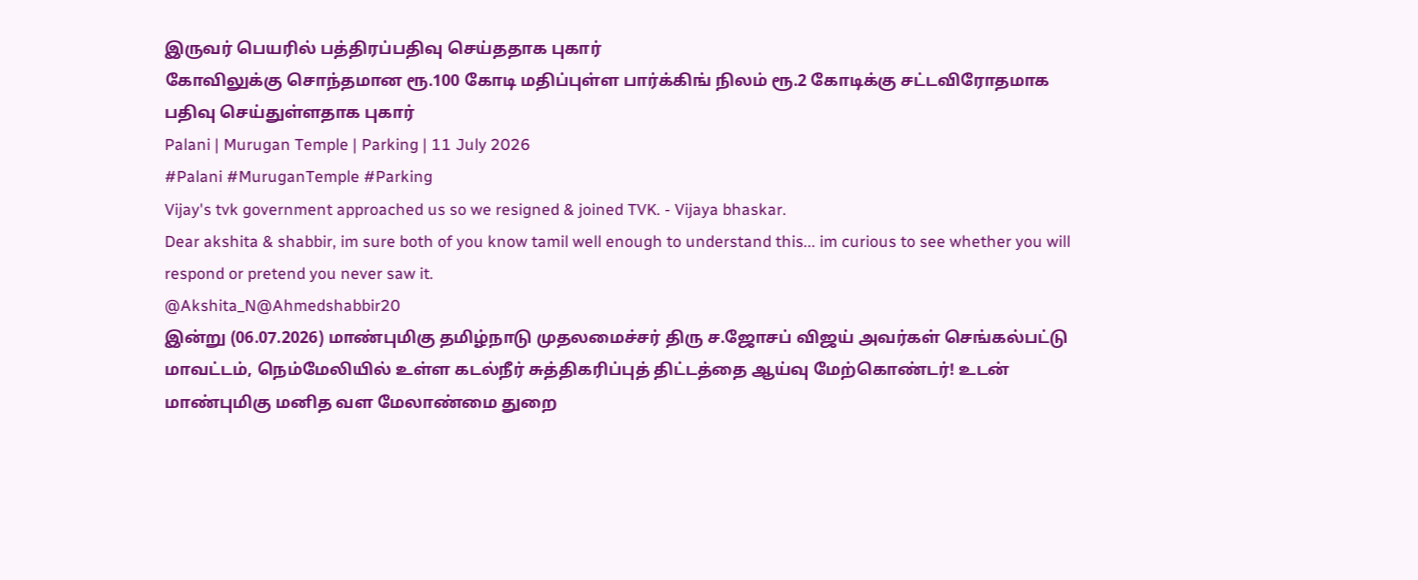இருவர் பெயரில் பத்திரப்பதிவு செய்ததாக புகார்
கோவிலுக்கு சொந்தமான ரூ.100 கோடி மதிப்புள்ள பார்க்கிங் நிலம் ரூ.2 கோடிக்கு சட்டவிரோதமாக பதிவு செய்துள்ளதாக புகார்
Palani | Murugan Temple | Parking | 11 July 2026
#Palani #MuruganTemple #Parking
Vijay's tvk government approached us so we resigned & joined TVK. - Vijaya bhaskar.
Dear akshita & shabbir, im sure both of you know tamil well enough to understand this... im curious to see whether you will respond or pretend you never saw it.
@Akshita_N@Ahmedshabbir20
இன்று (06.07.2026) மாண்புமிகு தமிழ்நாடு முதலமைச்சர் திரு ச.ஜோசப் விஜய் அவர்கள் செங்கல்பட்டு மாவட்டம், நெம்மேலியில் உள்ள கடல்நீர் சுத்திகரிப்புத் திட்டத்தை ஆய்வு மேற்கொண்டர்! உடன் மாண்புமிகு மனித வள மேலாண்மை துறை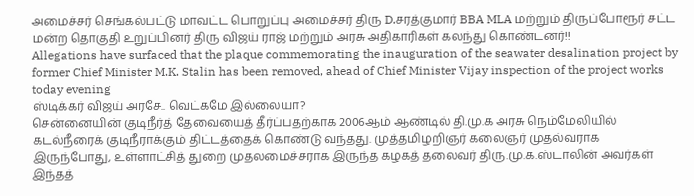அமைச்சர் செங்கல்பட்டு மாவட்ட பொறுப்பு அமைச்சர் திரு D.சரத்குமார் BBA MLA மற்றும் திருப்போரூர் சட்ட மன்ற தொகுதி உறுப்பினர் திரு விஜய் ராஜ் மற்றும் அரசு அதிகாரிகள் கலந்து கொண்டனர்!!
Allegations have surfaced that the plaque commemorating the inauguration of the seawater desalination project by former Chief Minister M.K. Stalin has been removed, ahead of Chief Minister Vijay inspection of the project works today evening
ஸ்டிக்கர் விஜய் அரசே.. வெட்கமே இல்லையா?
சென்னையின் குடிநீர்த் தேவையைத் தீர்ப்பதற்காக 2006ஆம் ஆண்டில் தி.மு.க அரசு நெம்மேலியில் கடல்நீரைக் குடிநீராக்கும் திட்டத்தைக் கொண்டு வந்தது. முத்தமிழறிஞர் கலைஞர் முதல்வராக இருந்போது, உள்ளாட்சித் துறை முதலமைச்சராக இருந்த கழகத் தலைவர் திரு.மு.க.ஸ்டாலின் அவர்கள் இந்தத்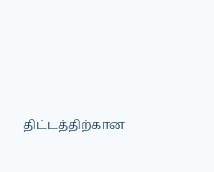திட்டத்திற்கான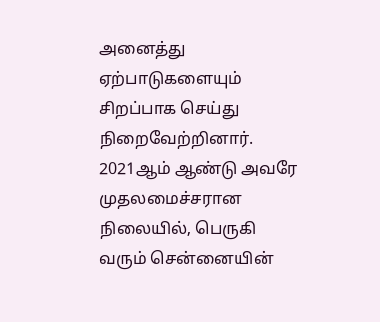அனைத்து ஏற்பாடுகளையும் சிறப்பாக செய்து நிறைவேற்றினார். 2021ஆம் ஆண்டு அவரே முதலமைச்சரான நிலையில், பெருகி வரும் சென்னையின்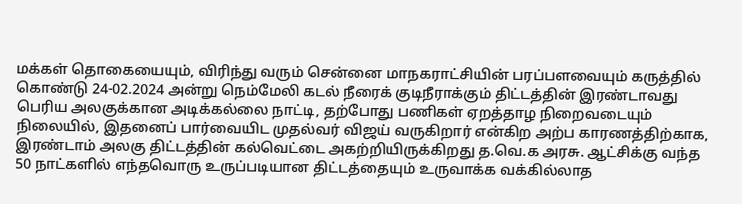மக்கள் தொகையையும், விரிந்து வரும் சென்னை மாநகராட்சியின் பரப்பளவையும் கருத்தில் கொண்டு 24-02.2024 அன்று நெம்மேலி கடல் நீரைக் குடிநீராக்கும் திட்டத்தின் இரண்டாவது பெரிய அலகுக்கான அடிக்கல்லை நாட்டி, தற்போது பணிகள் ஏறத்தாழ நிறைவடையும் நிலையில், இதனைப் பார்வையிட முதல்வர் விஜய் வருகிறார் என்கிற அற்ப காரணத்திற்காக, இரண்டாம் அலகு திட்டத்தின் கல்வெட்டை அகற்றியிருக்கிறது த.வெ.க அரசு. ஆட்சிக்கு வந்த 50 நாட்களில் எந்தவொரு உருப்படியான திட்டத்தையும் உருவாக்க வக்கில்லாத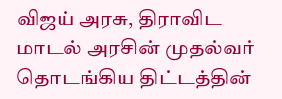விஜய் அரசு, திராவிட மாடல் அரசின் முதல்வர் தொடங்கிய திட்டத்தின்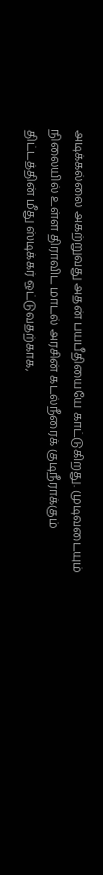அடிக்கல்லை அகற்றுவது அதன் பயபீதியையே காட்டுகிறது. முடிவடையும் நிலையில் உள்ள திராவிட மாடல் அரசின் கடல்நீரைக் குடிநீராக்கும் திட்டத்தின் மீது ஸ்டிக்கர் ஒட்டுவதற்காக,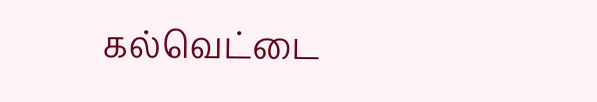கல்வெட்டை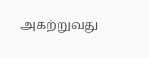அகற்றுவது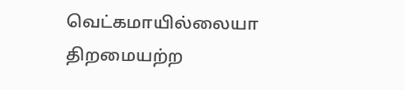வெட்கமாயில்லையா திறமையற்ற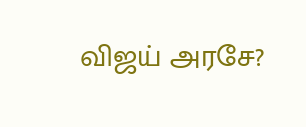விஜய் அரசே?